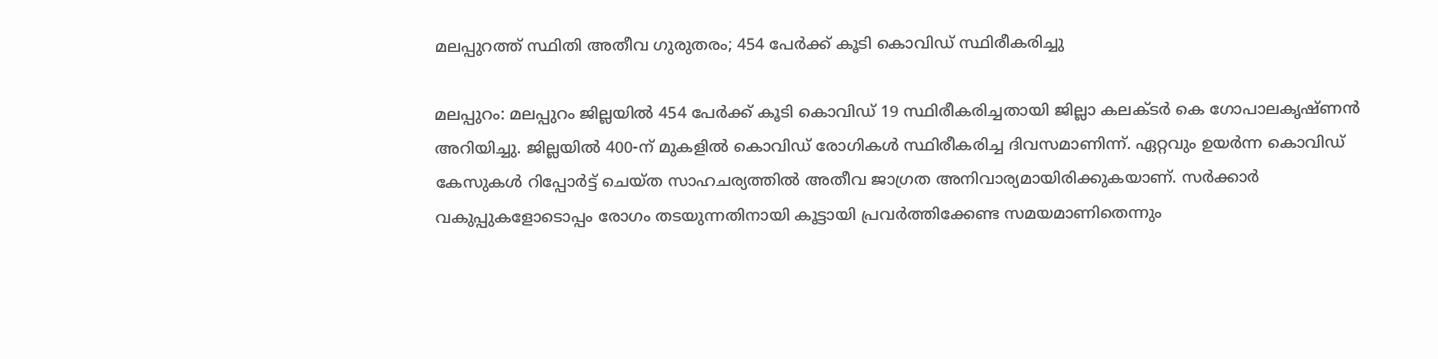മലപ്പുറത്ത് സ്ഥിതി അതീവ ഗുരുതരം; 454 പേര്‍ക്ക് കൂടി കൊവിഡ് സ്ഥിരീകരിച്ചു

മലപ്പുറം: മലപ്പുറം ജില്ലയില്‍ 454 പേര്‍ക്ക് കൂടി കൊവിഡ് 19 സ്ഥിരീകരിച്ചതായി ജില്ലാ കലക്ടര്‍ കെ ഗോപാലകൃഷ്ണന്‍ അറിയിച്ചു. ജില്ലയില്‍ 400-ന് മുകളില്‍ കൊവിഡ് രോഗികള്‍ സ്ഥിരീകരിച്ച ദിവസമാണിന്ന്. ഏറ്റവും ഉയര്‍ന്ന കൊവിഡ് കേസുകള്‍ റിപ്പോര്‍ട്ട് ചെയ്ത സാഹചര്യത്തില്‍ അതീവ ജാഗ്രത അനിവാര്യമായിരിക്കുകയാണ്. സര്‍ക്കാര്‍ വകുപ്പുകളോടൊപ്പം രോഗം തടയുന്നതിനായി കൂട്ടായി പ്രവര്‍ത്തിക്കേണ്ട സമയമാണിതെന്നും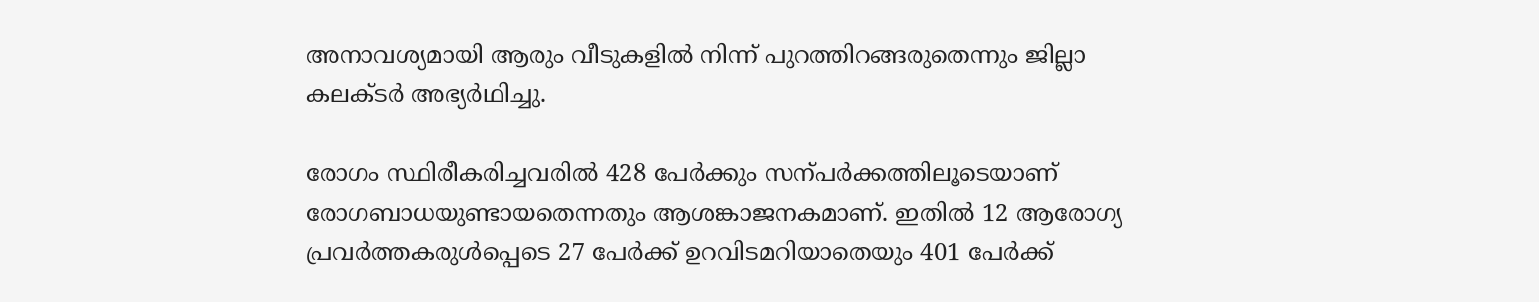അനാവശ്യമായി ആരും വീടുകളില്‍ നിന്ന് പുറത്തിറങ്ങരുതെന്നും ജില്ലാ കലക്ടര്‍ അഭ്യര്‍ഥിച്ചു.

രോഗം സ്ഥിരീകരിച്ചവരില്‍ 428 പേര്‍ക്കും സന്പര്‍ക്കത്തിലൂടെയാണ് രോഗബാധയുണ്ടായതെന്നതും ആശങ്കാജനകമാണ്. ഇതില്‍ 12 ആരോഗ്യ പ്രവര്‍ത്തകരുള്‍പ്പെടെ 27 പേര്‍ക്ക് ഉറവിടമറിയാതെയും 401 പേര്‍ക്ക്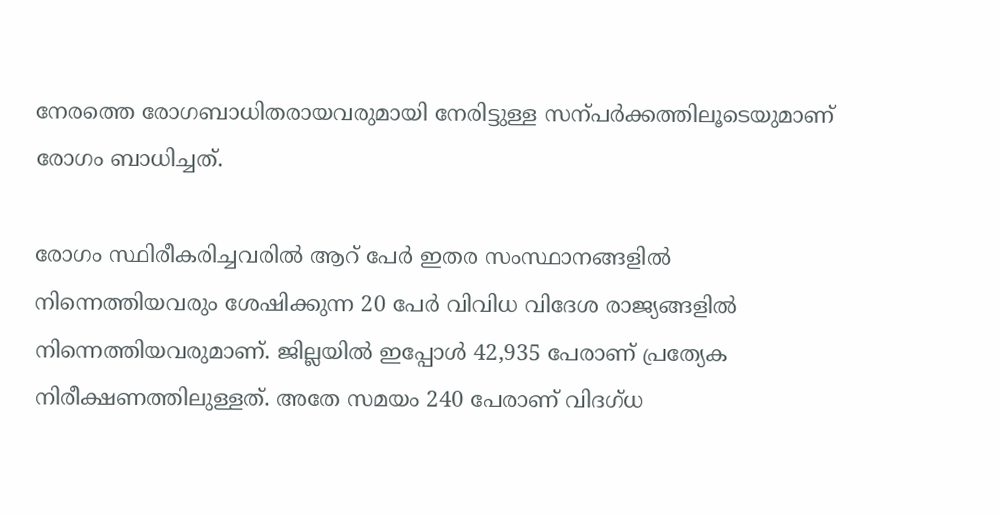നേരത്തെ രോഗബാധിതരായവരുമായി നേരിട്ടുള്ള സന്പര്‍ക്കത്തിലൂടെയുമാണ് രോഗം ബാധിച്ചത്.

രോഗം സ്ഥിരീകരിച്ചവരില്‍ ആറ് പേര്‍ ഇതര സംസ്ഥാനങ്ങളില്‍ നിന്നെത്തിയവരും ശേഷിക്കുന്ന 20 പേര്‍ വിവിധ വിദേശ രാജ്യങ്ങളില്‍ നിന്നെത്തിയവരുമാണ്. ജില്ലയില്‍ ഇപ്പോള്‍ 42,935 പേരാണ് പ്രത്യേക നിരീക്ഷണത്തിലുള്ളത്. അതേ സമയം 240 പേരാണ് വിദഗ്ധ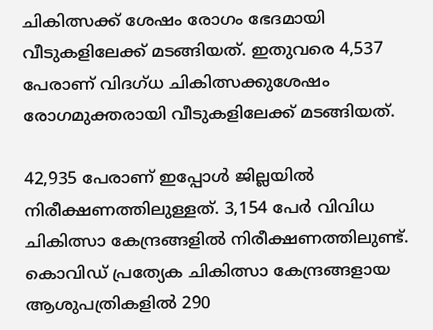ചികിത്സക്ക് ശേഷം രോഗം ഭേദമായി വീടുകളിലേക്ക് മടങ്ങിയത്. ഇതുവരെ 4,537 പേരാണ് വിദഗ്ധ ചികിത്സക്കുശേഷം രോഗമുക്തരായി വീടുകളിലേക്ക് മടങ്ങിയത്.

42,935 പേരാണ് ഇപ്പോള്‍ ജില്ലയില്‍ നിരീക്ഷണത്തിലുള്ളത്. 3,154 പേര്‍ വിവിധ ചികിത്സാ കേന്ദ്രങ്ങളില്‍ നിരീക്ഷണത്തിലുണ്ട്. കൊവിഡ് പ്രത്യേക ചികിത്സാ കേന്ദ്രങ്ങളായ ആശുപത്രികളില്‍ 290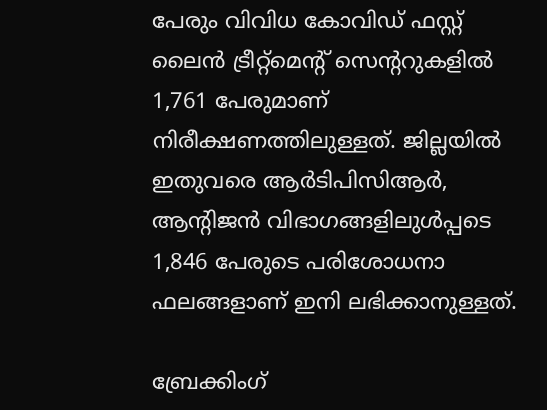പേരും വിവിധ കോവിഡ് ഫസ്റ്റ് ലൈന്‍ ട്രീറ്റ്‌മെന്റ് സെന്ററുകളില്‍ 1,761 പേരുമാണ് നിരീക്ഷണത്തിലുള്ളത്. ജില്ലയില്‍ ഇതുവരെ ആര്‍ടിപിസിആര്‍, ആന്റിജന്‍ വിഭാഗങ്ങളിലുള്‍പ്പടെ 1,846 പേരുടെ പരിശോധനാ ഫലങ്ങളാണ് ഇനി ലഭിക്കാനുള്ളത്.

ബ്രേക്കിംഗ്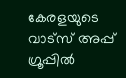കേരളയുടെ വാട്സ് അപ്പ് ഗ്രൂപ്പിൽ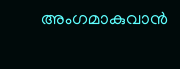അംഗമാകുവാൻ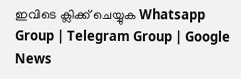ഇവിടെ ക്ലിക്ക് ചെയ്യുക Whatsapp Group | Telegram Group | Google News